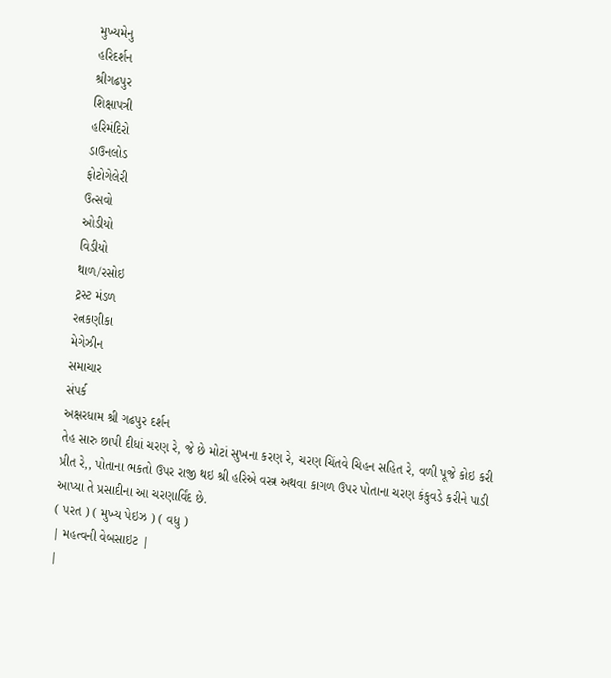મુખ્યમેનુ
હરિદર્શન
શ્રીગઢપુર
શિક્ષાપત્રી
હરિમંદિરો
ડાઉનલોડ
ફોટોગેલેરી
ઉત્સવો
ઓડીયો
વિડીયો
થાળ/રસોઇ
ટ્રસ્ટ મંડળ
રત્નકણીકા
મેગેઝીન
સમાચાર
સંપર્ક
અક્ષરધામ શ્રી ગઢપુર દર્શન
તેહ સારુ છાપી દીધાં ચરણ રે, જે છે મોટાં સુખના કરણ રે, ચરણ ચિંતવે ચિહન સહિત રે, વળી પૂજે કોઇ કરી પ્રીત રે,, પોતાના ભકતો ઉપર રાજી થઇ શ્રી હરિએ વસ્ત્ર અથવા કાગળ ઉપર પોતાના ચરણ કંકુવડે કરીને પાડી આપ્યા તે પ્રસાદીના આ ચરણાર્વિંદ છે.
( પરત ) ( મુખ્ય પેઇઝ ) ( વધુ )
| મહત્વની વેબસાઇટ |
|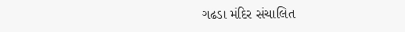ગઢડા મંદિર સંચાલિત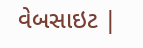વેબસાઇટ |